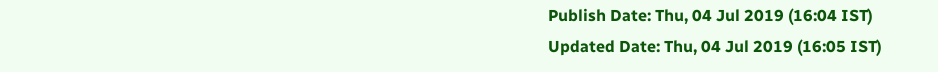Publish Date: Thu, 04 Jul 2019 (16:04 IST)
Updated Date: Thu, 04 Jul 2019 (16:05 IST)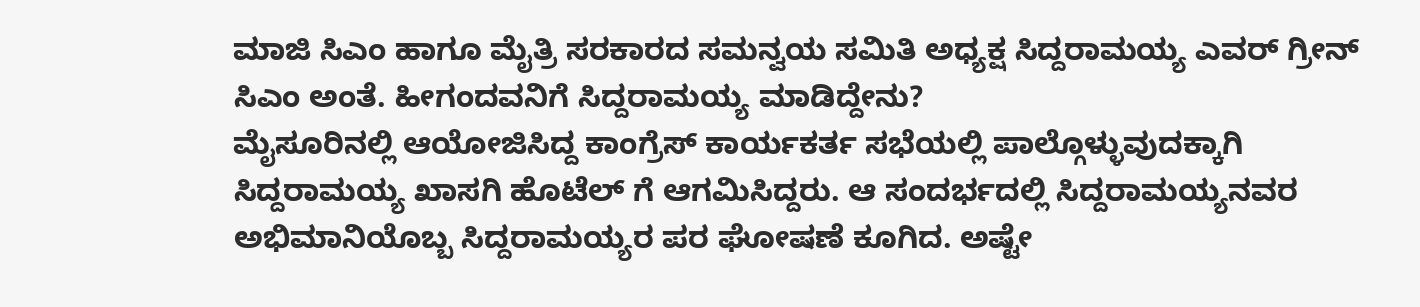ಮಾಜಿ ಸಿಎಂ ಹಾಗೂ ಮೈತ್ರಿ ಸರಕಾರದ ಸಮನ್ವಯ ಸಮಿತಿ ಅಧ್ಯಕ್ಷ ಸಿದ್ದರಾಮಯ್ಯ ಎವರ್ ಗ್ರೀನ್ ಸಿಎಂ ಅಂತೆ. ಹೀಗಂದವನಿಗೆ ಸಿದ್ದರಾಮಯ್ಯ ಮಾಡಿದ್ದೇನು?
ಮೈಸೂರಿನಲ್ಲಿ ಆಯೋಜಿಸಿದ್ದ ಕಾಂಗ್ರೆಸ್ ಕಾರ್ಯಕರ್ತ ಸಭೆಯಲ್ಲಿ ಪಾಲ್ಗೊಳ್ಳುವುದಕ್ಕಾಗಿ ಸಿದ್ದರಾಮಯ್ಯ ಖಾಸಗಿ ಹೊಟೆಲ್ ಗೆ ಆಗಮಿಸಿದ್ದರು. ಆ ಸಂದರ್ಭದಲ್ಲಿ ಸಿದ್ದರಾಮಯ್ಯನವರ ಅಭಿಮಾನಿಯೊಬ್ಬ ಸಿದ್ದರಾಮಯ್ಯರ ಪರ ಘೋಷಣೆ ಕೂಗಿದ. ಅಷ್ಟೇ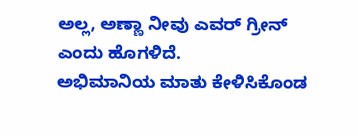ಅಲ್ಲ, ಅಣ್ಣಾ ನೀವು ಎವರ್ ಗ್ರೀನ್ ಎಂದು ಹೊಗಳಿದೆ.
ಅಭಿಮಾನಿಯ ಮಾತು ಕೇಳಿಸಿಕೊಂಡ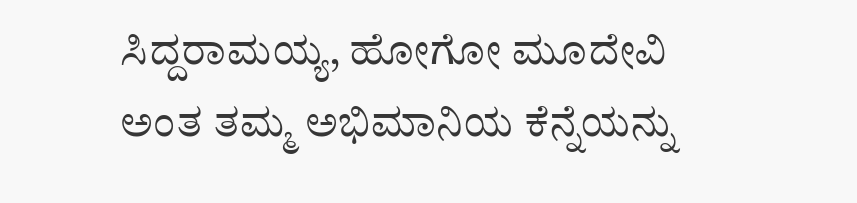ಸಿದ್ದರಾಮಯ್ಯ, ಹೋಗೋ ಮೂದೇವಿ ಅಂತ ತಮ್ಮ ಅಭಿಮಾನಿಯ ಕೆನ್ನೆಯನ್ನು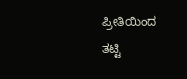ಪ್ರೀತಿಯಿಂದ ತಟ್ಟಿ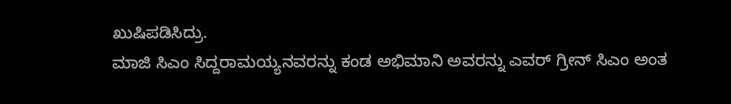ಖುಷಿಪಡಿಸಿದ್ರು.
ಮಾಜಿ ಸಿಎಂ ಸಿದ್ದರಾಮಯ್ಯನವರನ್ನು ಕಂಡ ಅಭಿಮಾನಿ ಅವರನ್ನು ಎವರ್ ಗ್ರೀನ್ ಸಿಎಂ ಅಂತ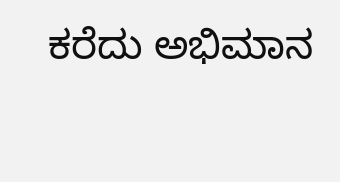ಕರೆದು ಅಭಿಮಾನ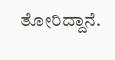ತೋರಿದ್ದಾನೆ.